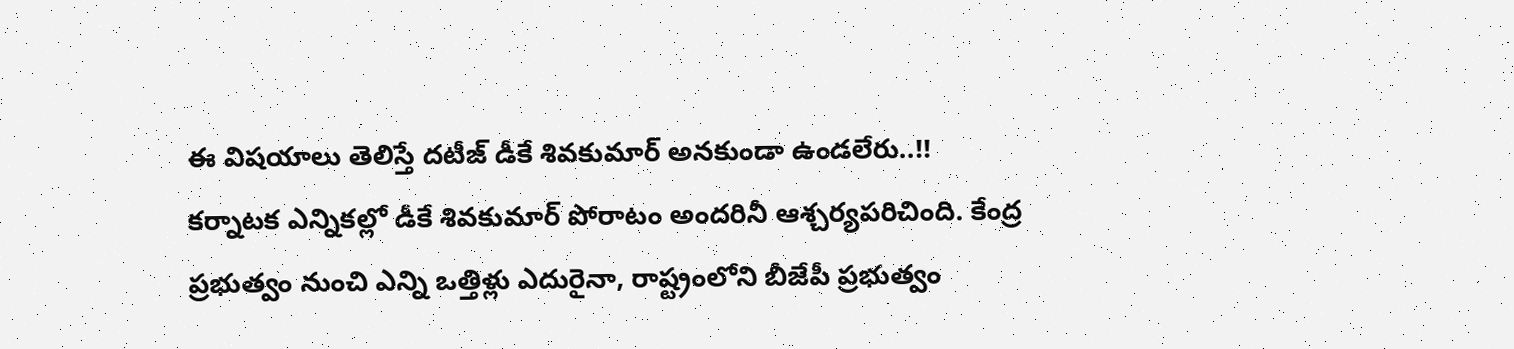ఈ విషయాలు తెలిస్తే దటీజ్ డీకే శివకుమార్ అనకుండా ఉండలేరు..!!
కర్నాటక ఎన్నికల్లో డీకే శివకుమార్ పోరాటం అందరినీ ఆశ్చర్యపరిచింది. కేంద్ర ప్రభుత్వం నుంచి ఎన్ని ఒత్తిళ్లు ఎదురైనా, రాష్ట్రంలోని బీజేపీ ప్రభుత్వం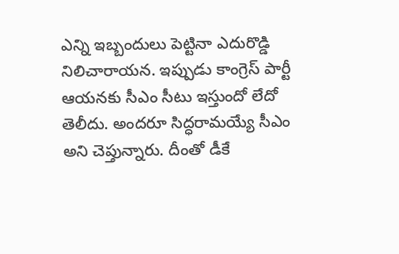ఎన్ని ఇబ్బందులు పెట్టినా ఎదురొడ్డి నిలిచారాయన. ఇప్పుడు కాంగ్రెస్ పార్టీ ఆయనకు సీఎం సీటు ఇస్తుందో లేదో తెలీదు. అందరూ సిద్ధరామయ్యే సీఎం అని చెప్తున్నారు. దీంతో డీకే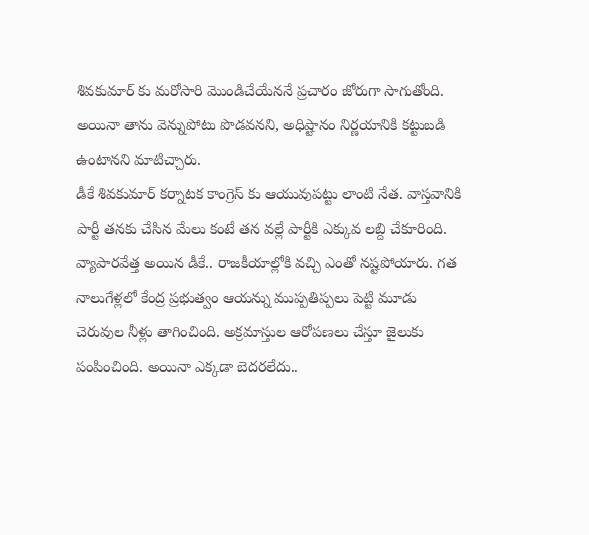శివకుమార్ కు మరోసారి మొండిచేయేననే ప్రచారం జోరుగా సాగుతోంది. అయినా తాను వెన్నుపోటు పొడవనని, అధిష్టానం నిర్ణయానికి కట్టుబడి ఉంటానని మాటిచ్చారు.
డీకే శివకుమార్ కర్నాటక కాంగ్రెస్ కు ఆయువుపట్టు లాంటి నేత. వాస్తవానికి పార్టీ తనకు చేసిన మేలు కంటే తన వల్లే పార్టీకి ఎక్కువ లబ్ది చేకూరింది. వ్యాపారవేత్త అయిన డీకే.. రాజకీయాల్లోకి వచ్చి ఎంతో నష్టపోయారు. గత నాలుగేళ్లలో కేంద్ర ప్రభుత్వం ఆయన్ను ముప్పతిప్పలు పెట్టి మూడు చెరువుల నీళ్లు తాగించింది. అక్రమాస్తుల ఆరోపణలు చేస్తూ జైలుకు పంపించింది. అయినా ఎక్కడా బెదరలేదు..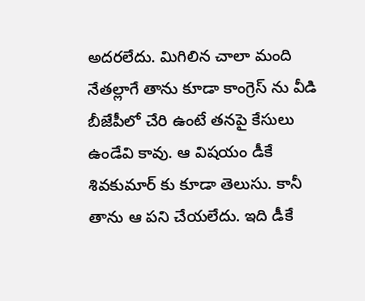అదరలేదు. మిగిలిన చాలా మంది నేతల్లాగే తాను కూడా కాంగ్రెస్ ను వీడి బీజేపీలో చేరి ఉంటే తనపై కేసులు ఉండేవి కావు. ఆ విషయం డీకే శివకుమార్ కు కూడా తెలుసు. కానీ తాను ఆ పని చేయలేదు. ఇది డీకే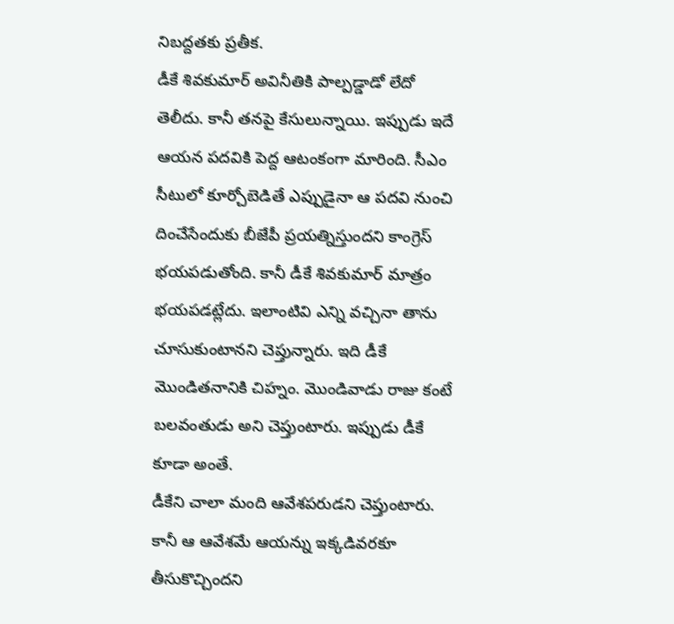నిబద్దతకు ప్రతీక.
డీకే శివకుమార్ అవినీతికి పాల్పడ్డాడో లేదో తెలీదు. కానీ తనపై కేసులున్నాయి. ఇప్పుడు ఇదే ఆయన పదవికి పెద్ద ఆటంకంగా మారింది. సీఎం సీటులో కూర్చోబెడితే ఎప్పుడైనా ఆ పదవి నుంచి దించేసేందుకు బీజేపీ ప్రయత్నిస్తుందని కాంగ్రెస్ భయపడుతోంది. కానీ డీకే శివకుమార్ మాత్రం భయపడట్లేదు. ఇలాంటివి ఎన్ని వచ్చినా తాను చూసుకుంటానని చెప్తున్నారు. ఇది డీకే మొండితనానికి చిహ్నం. మొండివాడు రాజు కంటే బలవంతుడు అని చెప్తుంటారు. ఇప్పుడు డీకే కూడా అంతే.
డీకేని చాలా మంది ఆవేశపరుడని చెప్తుంటారు. కానీ ఆ ఆవేశమే ఆయన్ను ఇక్కడివరకూ తీసుకొచ్చిందని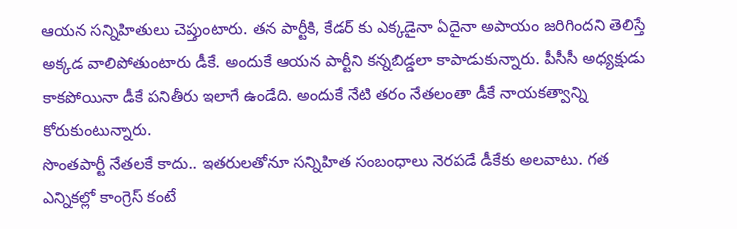ఆయన సన్నిహితులు చెప్తుంటారు. తన పార్టీకి, కేడర్ కు ఎక్కడైనా ఏదైనా అపాయం జరిగిందని తెలిస్తే అక్కడ వాలిపోతుంటారు డీకే. అందుకే ఆయన పార్టీని కన్నబిడ్డలా కాపాడుకున్నారు. పీసీసీ అధ్యక్షుడు కాకపోయినా డీకే పనితీరు ఇలాగే ఉండేది. అందుకే నేటి తరం నేతలంతా డీకే నాయకత్వాన్ని కోరుకుంటున్నారు.
సొంతపార్టీ నేతలకే కాదు.. ఇతరులతోనూ సన్నిహిత సంబంధాలు నెరపడే డీకేకు అలవాటు. గత ఎన్నికల్లో కాంగ్రెస్ కంటే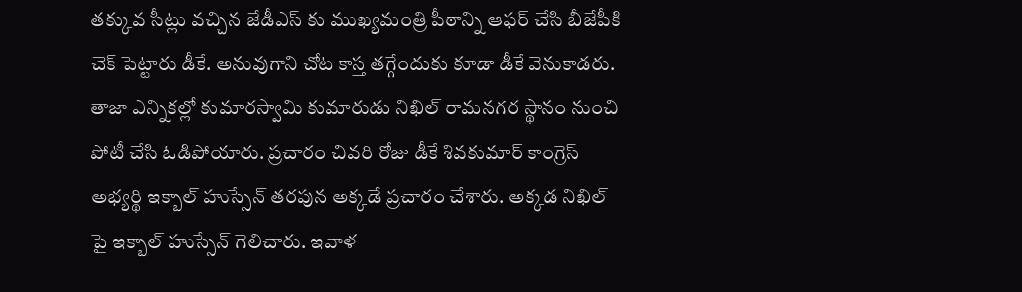తక్కువ సీట్లు వచ్చిన జేడీఎస్ కు ముఖ్యమంత్రి పీఠాన్ని ఆఫర్ చేసి బీజేపీకి చెక్ పెట్టారు డీకే. అనువుగాని చోట కాస్త తగ్గేందుకు కూడా డీకే వెనుకాడరు. తాజా ఎన్నికల్లో కుమారస్వామి కుమారుడు నిఖిల్ రామనగర స్థానం నుంచి పోటీ చేసి ఓడిపోయారు. ప్రచారం చివరి రోజు డీకే శివకుమార్ కాంగ్రెస్ అభ్యర్థి ఇక్బాల్ హుస్సేన్ తరపున అక్కడే ప్రచారం చేశారు. అక్కడ నిఖిల్ పై ఇక్బాల్ హుస్సేన్ గెలిచారు. ఇవాళ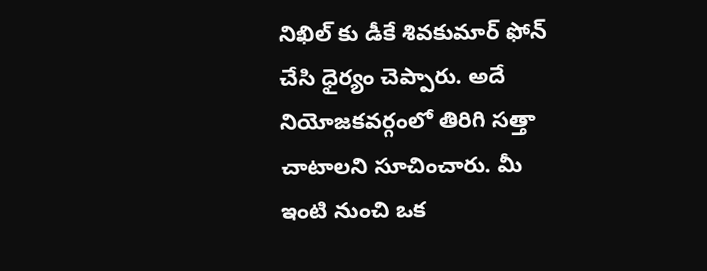నిఖిల్ కు డీకే శివకుమార్ ఫోన్ చేసి ధైర్యం చెప్పారు. అదే నియోజకవర్గంలో తిరిగి సత్తా చాటాలని సూచించారు. మీ ఇంటి నుంచి ఒక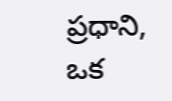ప్రధాని, ఒక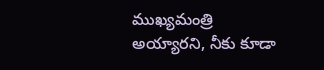ముఖ్యమంత్రి అయ్యారని, నీకు కూడా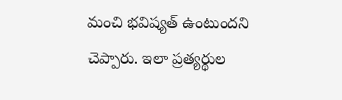మంచి భవిష్యత్ ఉంటుందని చెప్పారు. ఇలా ప్రత్యర్థుల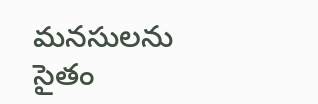మనసులను సైతం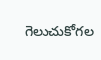గెలుచుకోగల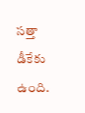సత్తా డీకేకు ఉంది.